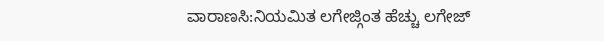ವಾರಾಣಸಿ:ನಿಯಮಿತ ಲಗೇಜ್ಗಿಂತ ಹೆಚ್ಚು ಲಗೇಜ್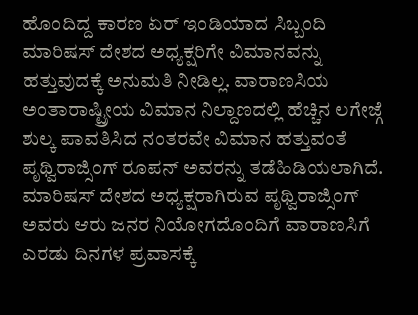ಹೊಂದಿದ್ದ ಕಾರಣ ಏರ್ ಇಂಡಿಯಾದ ಸಿಬ್ಬಂದಿ ಮಾರಿಷಸ್ ದೇಶದ ಅಧ್ಯಕ್ಷರಿಗೇ ವಿಮಾನವನ್ನು ಹತ್ತುವುದಕ್ಕೆ ಅನುಮತಿ ನೀಡಿಲ್ಲ. ವಾರಾಣಸಿಯ ಅಂತಾರಾಷ್ಟ್ರೀಯ ವಿಮಾನ ನಿಲ್ದಾಣದಲ್ಲಿ ಹೆಚ್ಚಿನ ಲಗೇಜ್ಗೆ ಶುಲ್ಕ ಪಾವತಿಸಿದ ನಂತರವೇ ವಿಮಾನ ಹತ್ತುವಂತೆ ಪೃಥ್ವಿರಾಜ್ಸಿಂಗ್ ರೂಪನ್ ಅವರನ್ನು ತಡೆಹಿಡಿಯಲಾಗಿದೆ.
ಮಾರಿಷಸ್ ದೇಶದ ಅಧ್ಯಕ್ಷರಾಗಿರುವ ಪೃಥ್ವಿರಾಜ್ಸಿಂಗ್ ಅವರು ಆರು ಜನರ ನಿಯೋಗದೊಂದಿಗೆ ವಾರಾಣಸಿಗೆ ಎರಡು ದಿನಗಳ ಪ್ರವಾಸಕ್ಕೆ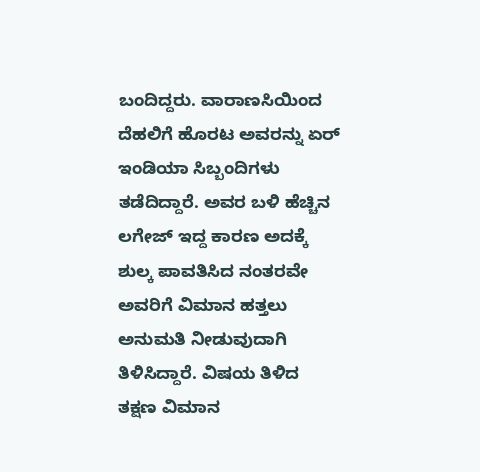ಬಂದಿದ್ದರು. ವಾರಾಣಸಿಯಿಂದ ದೆಹಲಿಗೆ ಹೊರಟ ಅವರನ್ನು ಏರ್ ಇಂಡಿಯಾ ಸಿಬ್ಬಂದಿಗಳು ತಡೆದಿದ್ದಾರೆ. ಅವರ ಬಳಿ ಹೆಚ್ಚಿನ ಲಗೇಜ್ ಇದ್ದ ಕಾರಣ ಅದಕ್ಕೆ ಶುಲ್ಕ ಪಾವತಿಸಿದ ನಂತರವೇ ಅವರಿಗೆ ವಿಮಾನ ಹತ್ತಲು ಅನುಮತಿ ನೀಡುವುದಾಗಿ ತಿಳಿಸಿದ್ದಾರೆ. ವಿಷಯ ತಿಳಿದ ತಕ್ಷಣ ವಿಮಾನ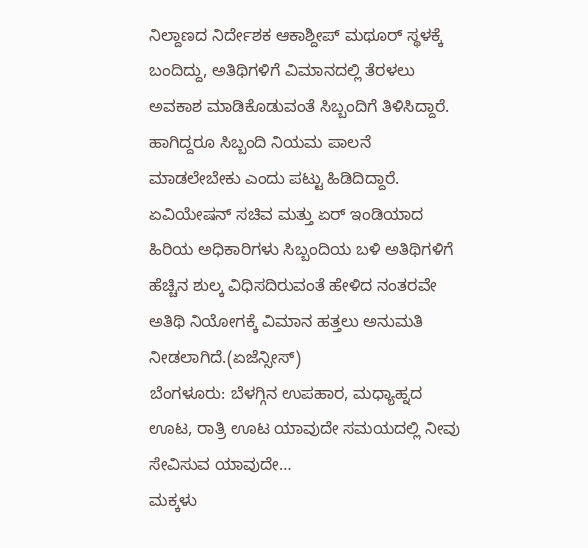ನಿಲ್ದಾಣದ ನಿರ್ದೇಶಕ ಆಕಾಶ್ದೀಪ್ ಮಥೂರ್ ಸ್ಥಳಕ್ಕೆ ಬಂದಿದ್ದು, ಅತಿಥಿಗಳಿಗೆ ವಿಮಾನದಲ್ಲಿ ತೆರಳಲು ಅವಕಾಶ ಮಾಡಿಕೊಡುವಂತೆ ಸಿಬ್ಬಂದಿಗೆ ತಿಳಿಸಿದ್ದಾರೆ. ಹಾಗಿದ್ದರೂ ಸಿಬ್ಬಂದಿ ನಿಯಮ ಪಾಲನೆ ಮಾಡಲೇಬೇಕು ಎಂದು ಪಟ್ಟು ಹಿಡಿದಿದ್ದಾರೆ.
ಏವಿಯೇಷನ್ ಸಚಿವ ಮತ್ತು ಏರ್ ಇಂಡಿಯಾದ ಹಿರಿಯ ಅಧಿಕಾರಿಗಳು ಸಿಬ್ಬಂದಿಯ ಬಳಿ ಅತಿಥಿಗಳಿಗೆ ಹೆಚ್ಚಿನ ಶುಲ್ಕ ವಿಧಿಸದಿರುವಂತೆ ಹೇಳಿದ ನಂತರವೇ ಅತಿಥಿ ನಿಯೋಗಕ್ಕೆ ವಿಮಾನ ಹತ್ತಲು ಅನುಮತಿ ನೀಡಲಾಗಿದೆ.(ಏಜೆನ್ಸೀಸ್)
ಬೆಂಗಳೂರು: ಬೆಳಗ್ಗಿನ ಉಪಹಾರ, ಮಧ್ಯಾಹ್ನದ ಊಟ, ರಾತ್ರಿ ಊಟ ಯಾವುದೇ ಸಮಯದಲ್ಲಿ ನೀವು ಸೇವಿಸುವ ಯಾವುದೇ…
ಮಕ್ಕಳು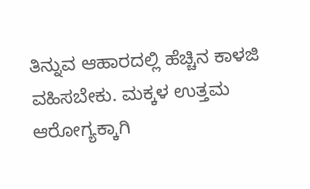ತಿನ್ನುವ ಆಹಾರದಲ್ಲಿ ಹೆಚ್ಚಿನ ಕಾಳಜಿ ವಹಿಸಬೇಕು. ಮಕ್ಕಳ ಉತ್ತಮ ಆರೋಗ್ಯಕ್ಕಾಗಿ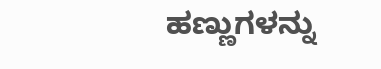ಹಣ್ಣುಗಳನ್ನು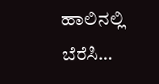ಹಾಲಿನಲ್ಲಿ ಬೆರೆಸಿ…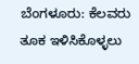ಬೆಂಗಳೂರು: ಕೆಲವರು ತೂಕ ಇಳಿಸಿಕೊಳ್ಳಲು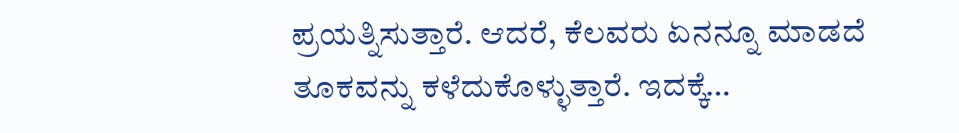ಪ್ರಯತ್ನಿಸುತ್ತಾರೆ. ಆದರೆ, ಕೆಲವರು ಏನನ್ನೂ ಮಾಡದೆ ತೂಕವನ್ನು ಕಳೆದುಕೊಳ್ಳುತ್ತಾರೆ. ಇದಕ್ಕೆ…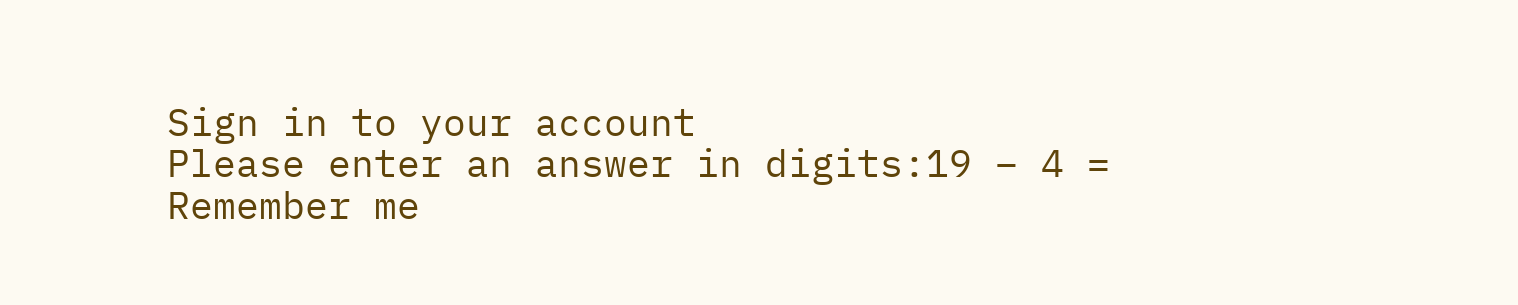Sign in to your account
Please enter an answer in digits:19 − 4 =
Remember me